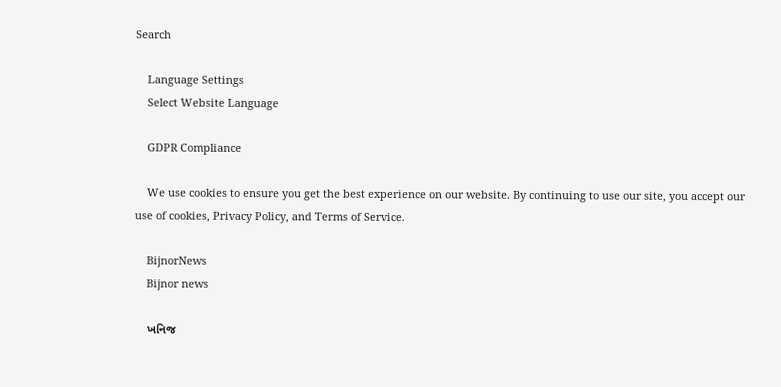Search

    Language Settings
    Select Website Language

    GDPR Compliance

    We use cookies to ensure you get the best experience on our website. By continuing to use our site, you accept our use of cookies, Privacy Policy, and Terms of Service.

    BijnorNews
    Bijnor news

    ખનિજ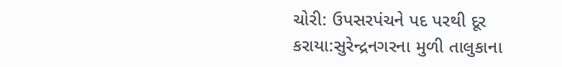ચોરી: ઉપસરપંચને પદ પરથી દૂર કરાયા:સુરેન્દ્રનગરના મુળી તાલુકાના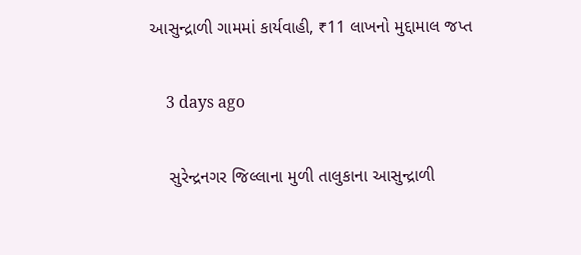આસુન્દ્રાળી ગામમાં કાર્યવાહી, ₹11 લાખનો મુદ્દામાલ જપ્ત

    3 days ago

    સુરેન્દ્રનગર જિલ્લાના મુળી તાલુકાના આસુન્દ્રાળી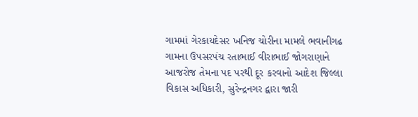ગામમાં ગેરકાયદેસર ખનિજ ચોરીના મામલે ભવાનીગઢ ગામના ઉપસરપંચ રતાભાઈ વીરાભાઈ જોગરાણાને આજરોજ તેમના પદ પરથી દૂર કરવાનો આદેશ જિલ્લા વિકાસ અધિકારી, સુરેન્દ્રનગર દ્વારા જારી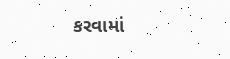કરવામાં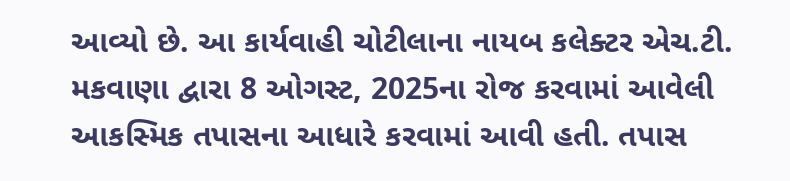આવ્યો છે. આ કાર્યવાહી ચોટીલાના નાયબ કલેક્ટર એચ.ટી. મકવાણા દ્વારા 8 ઓગસ્ટ, 2025ના રોજ કરવામાં આવેલી આકસ્મિક તપાસના આધારે કરવામાં આવી હતી. તપાસ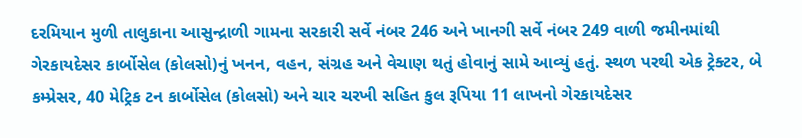દરમિયાન મુળી તાલુકાના આસુન્દ્રાળી ગામના સરકારી સર્વે નંબર 246 અને ખાનગી સર્વે નંબર 249 વાળી જમીનમાંથી ગેરકાયદેસર કાર્બોસેલ (કોલસો)નું ખનન, વહન, સંગ્રહ અને વેચાણ થતું હોવાનું સામે આવ્યું હતું. સ્થળ પરથી એક ટ્રેક્ટર, બે કમ્પ્રેસર, 40 મેટ્રિક ટન કાર્બોસેલ (કોલસો) અને ચાર ચરખી સહિત કુલ રૂપિયા 11 લાખનો ગેરકાયદેસર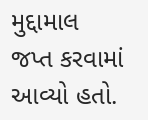મુદ્દામાલ જપ્ત કરવામાં આવ્યો હતો.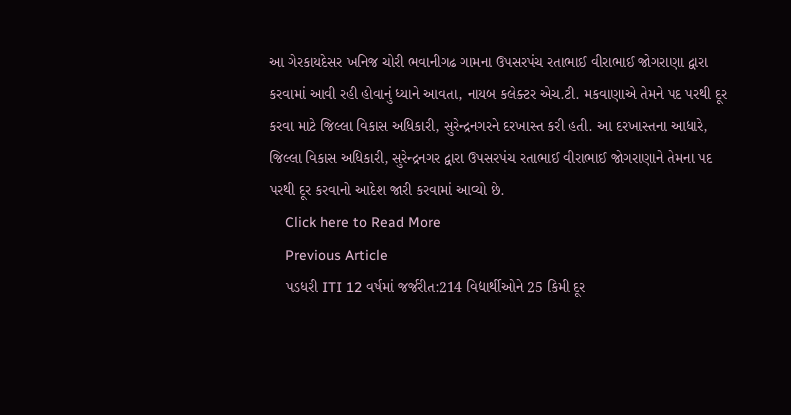આ ગેરકાયદેસર ખનિજ ચોરી ભવાનીગઢ ગામના ઉપસરપંચ રતાભાઈ વીરાભાઈ જોગરાણા દ્વારા કરવામાં આવી રહી હોવાનું ધ્યાને આવતા, નાયબ કલેક્ટર એચ.ટી. મકવાણાએ તેમને પદ પરથી દૂર કરવા માટે જિલ્લા વિકાસ અધિકારી, સુરેન્દ્રનગરને દરખાસ્ત કરી હતી. આ દરખાસ્તના આધારે, જિલ્લા વિકાસ અધિકારી, સુરેન્દ્રનગર દ્વારા ઉપસરપંચ રતાભાઈ વીરાભાઈ જોગરાણાને તેમના પદ પરથી દૂર કરવાનો આદેશ જારી કરવામાં આવ્યો છે.
    Click here to Read More
    Previous Article
    પડધરી ITI 12 વર્ષમાં જર્જરીત:214 વિદ્યાર્થીઓને 25 કિમી દૂર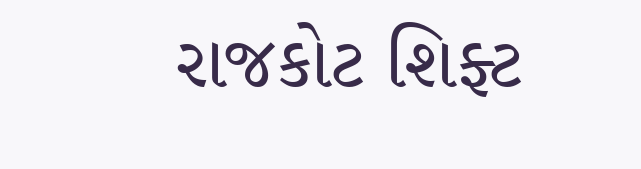રાજકોટ શિફ્ટ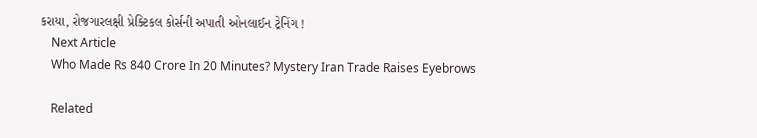કરાયા, રોજગારલક્ષી પ્રેક્ટિકલ કોર્સની અપાતી ઓનલાઈન ટ્રેનિંગ !
    Next Article
    Who Made Rs 840 Crore In 20 Minutes? Mystery Iran Trade Raises Eyebrows

    Related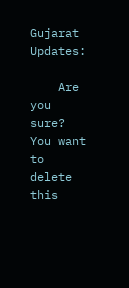Gujarat Updates:

    Are you sure? You want to delete this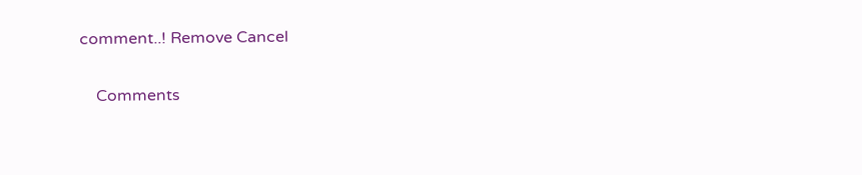comment..! Remove Cancel

    Comments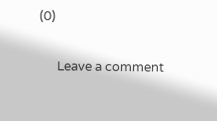(0)

      Leave a comment